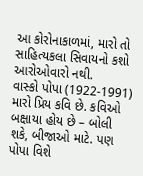આ કોરોનાકાળમાં, મારો તો સાહિત્યકલા સિવાયનો કશો આરોઓવારો નથી.
વાસ્કો પોપા (1922-1991) મારો પ્રિય કવિ છે. કવિઓ બક્ષાયા હોય છે – બોલી શકે, બીજાઓ માટે. પણ પોપા વિશે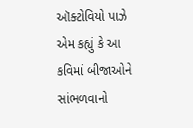ઑક્ટોવિયો પાઝે એમ કહ્યું કે આ કવિમાં બીજાઓને સાંભળવાનો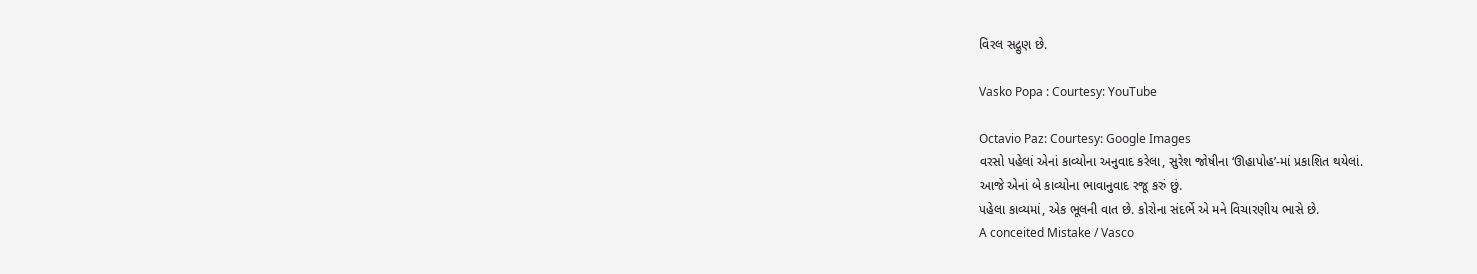વિરલ સદ્ગુણ છે.

Vasko Popa : Courtesy: YouTube

Octavio Paz: Courtesy: Google Images
વરસો પહેલાં એનાં કાવ્યોના અનુવાદ કરેલા, સુરેશ જોષીના ‘ઊહાપોહ’-માં પ્રકાશિત થયેલાં.
આજે એનાં બે કાવ્યોના ભાવાનુવાદ રજૂ કરું છું.
પહેલા કાવ્યમાં, એક ભૂલની વાત છે. કોરોના સંદર્ભે એ મને વિચારણીય ભાસે છે.
A conceited Mistake / Vasco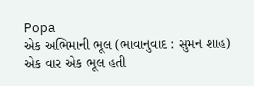Popa
એક અભિમાની ભૂલ (ભાવાનુવાદ : સુમન શાહ)
એક વાર એક ભૂલ હતી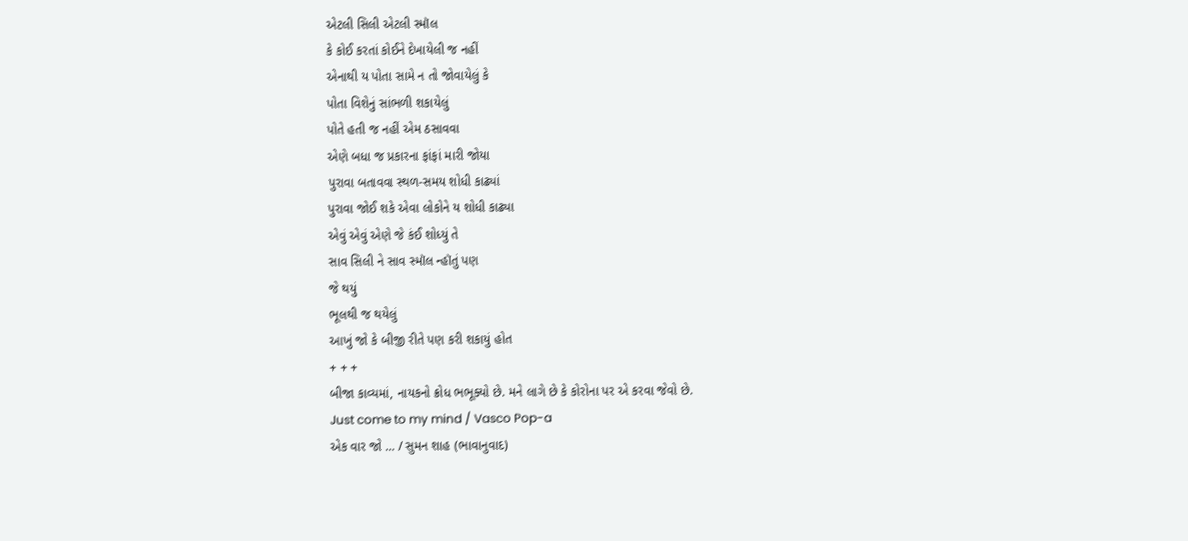એટલી સિલી એટલી સ્મૉલ
કે કોઈ કરતાં કોઈને દેખાયેલી જ નહીં
એનાથી ય પોતા સામે ન તો જોવાયેલું કે
પોતા વિશેનું સાંભળી શકાયેલું
પોતે હતી જ નહીં એમ ઠસાવવા
એણે બધા જ પ્રકારના ફાંફાં મારી જોયા
પુરાવા બતાવવા સ્થળ-સમય શોધી કાઢ્યાં
પુરાવા જોઈ શકે એવા લોકોને ય શોધી કાઢ્યા
એવું એવું એણે જે કંઈ શોધ્યું તે
સાવ સિલી ને સાવ સ્મૉલ ન્હૉતું પણ
જે થયું
ભૂલથી જ થયેલું
આખું જો કે બીજી રીતે પણ કરી શકાયું હોત
+ + +
બીજા કાવ્યમાં, નાયકનો ક્રોધ ભભૂક્યો છે. મને લાગે છે કે કોરોના પર એ કરવા જેવો છે.
Just come to my mind / Vasco Pop-a
એક વાર જો … / સુમન શાહ (ભાવાનુવાદ)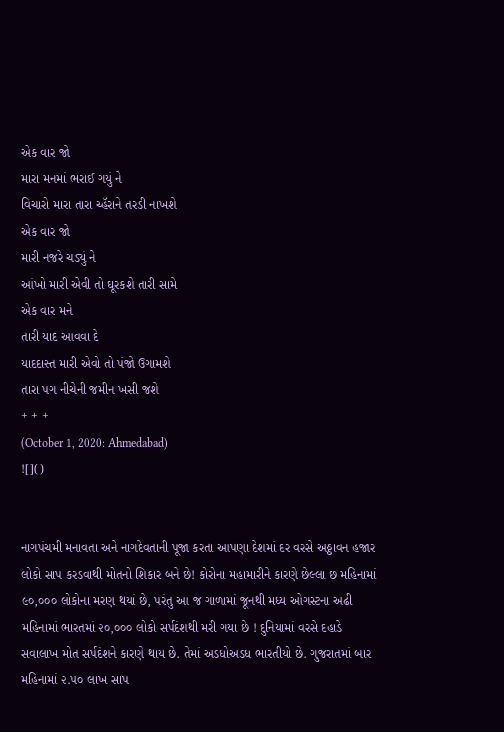એક વાર જો
મારા મનમાં ભરાઈ ગયું ને
વિચારો મારા તારા ચ્હૅરાને તરડી નાખશે
એક વાર જો
મારી નજરે ચડ્યું ને
આંખો મારી એવી તો ઘૂરકશે તારી સામે
એક વાર મને
તારી યાદ આવવા દે
યાદદાસ્ત મારી એવો તો પંજો ઉગામશે
તારા પગ નીચેની જમીન ખસી જશે
+ + +
(October 1, 2020: Ahmedabad)
![]()


નાગપંચમી મનાવતા અને નાગદેવતાની પૂજા કરતા આપણા દેશમાં દર વરસે અઠ્ઠાવન હજાર લોકો સાપ કરડવાથી મોતનો શિકાર બને છે! કોરોના મહામારીને કારણે છેલ્લા છ મહિનામાં ૯૦,૦૦૦ લોકોના મરણ થયાં છે, પરંતુ આ જ ગાળામાં જૂનથી મધ્ય ઓગસ્ટના અઢી મહિનામાં ભારતમાં ૨૦,૦૦૦ લોકો સર્પદંશથી મરી ગયા છે ! દુનિયામાં વરસે દહાડે સવાલાખ મોત સર્પદંશને કારણે થાય છે. તેમાં અડધોઅડધ ભારતીયો છે. ગુજરાતમાં બાર મહિનામાં ૨.૫૦ લાખ સાપ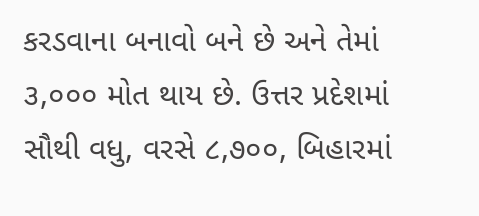કરડવાના બનાવો બને છે અને તેમાં ૩,૦૦૦ મોત થાય છે. ઉત્તર પ્રદેશમાં સૌથી વધુ, વરસે ૮,૭૦૦, બિહારમાં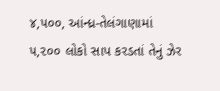૪,૫૦૦, આંન્ધ્ર-તેલંગાણામાં ૫,૨૦૦ લોકો સાપ કરડતાં તેનું ઝેર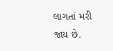લાગતાં મરી જાય છે.